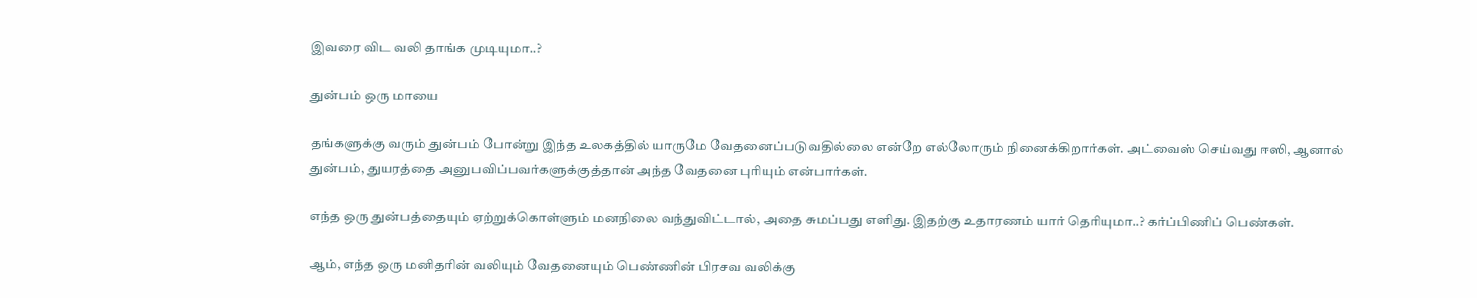இவரை விட வலி தாங்க முடியுமா..?

துன்பம் ஒரு மாயை

தங்களுக்கு வரும் துன்பம் போன்று இந்த உலகத்தில் யாருமே வேதனைப்படுவதில்லை என்றே எல்லோரும் நினைக்கிறார்கள். அட்வைஸ் செய்வது ஈஸி, ஆனால் துன்பம், துயரத்தை அனுபவிப்பவர்களுக்குத்தான் அந்த வேதனை புரியும் என்பார்கள்.

எந்த ஒரு துன்பத்தையும் ஏற்றுக்கொள்ளும் மனநிலை வந்துவிட்டால், அதை சுமப்பது எளிது. இதற்கு உதாரணம் யார் தெரியுமா..? கர்ப்பிணிப் பெண்கள்.

ஆம், எந்த ஒரு மனிதரின் வலியும் வேதனையும் பெண்ணின் பிரசவ வலிக்கு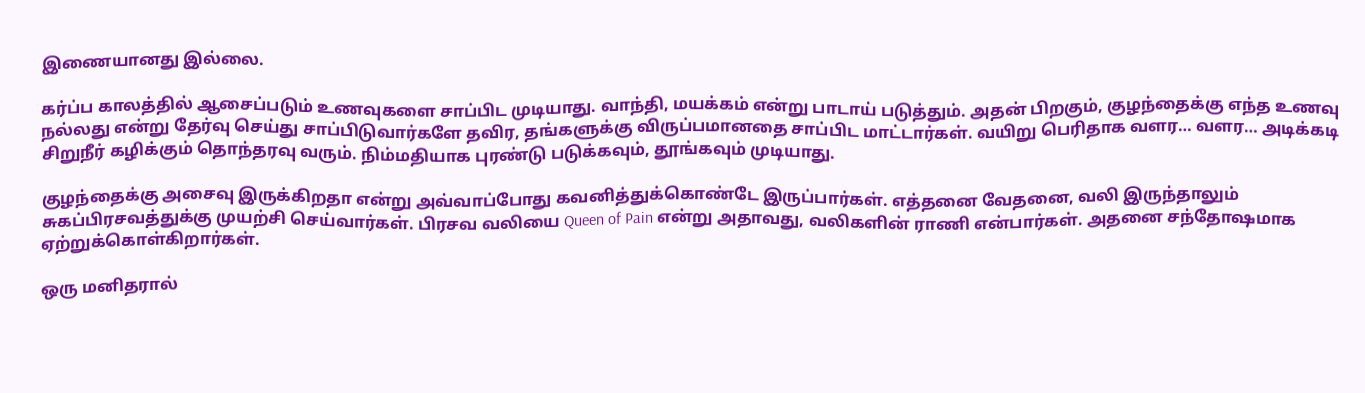இணையானது இல்லை.

கர்ப்ப காலத்தில் ஆசைப்படும் உணவுகளை சாப்பிட முடியாது. வாந்தி, மயக்கம் என்று பாடாய் படுத்தும். அதன் பிறகும், குழந்தைக்கு எந்த உணவு நல்லது என்று தேர்வு செய்து சாப்பிடுவார்களே தவிர, தங்களுக்கு விருப்பமானதை சாப்பிட மாட்டார்கள். வயிறு பெரிதாக வளர… வளர… அடிக்கடி சிறுநீர் கழிக்கும் தொந்தரவு வரும். நிம்மதியாக புரண்டு படுக்கவும், தூங்கவும் முடியாது.

குழந்தைக்கு அசைவு இருக்கிறதா என்று அவ்வாப்போது கவனித்துக்கொண்டே இருப்பார்கள். எத்தனை வேதனை, வலி இருந்தாலும் சுகப்பிரசவத்துக்கு முயற்சி செய்வார்கள். பிரசவ வலியை Queen of Pain என்று அதாவது, வலிகளின் ராணி என்பார்கள். அதனை சந்தோஷமாக ஏற்றுக்கொள்கிறார்கள்.

ஒரு மனிதரால்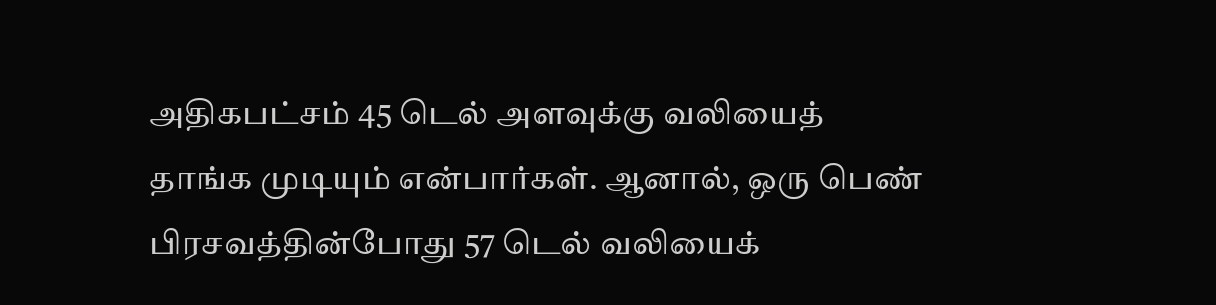அதிகபட்சம் 45 டெல் அளவுக்கு வலியைத் தாங்க முடியும் என்பார்கள். ஆனால், ஒரு பெண் பிரசவத்தின்போது 57 டெல் வலியைக்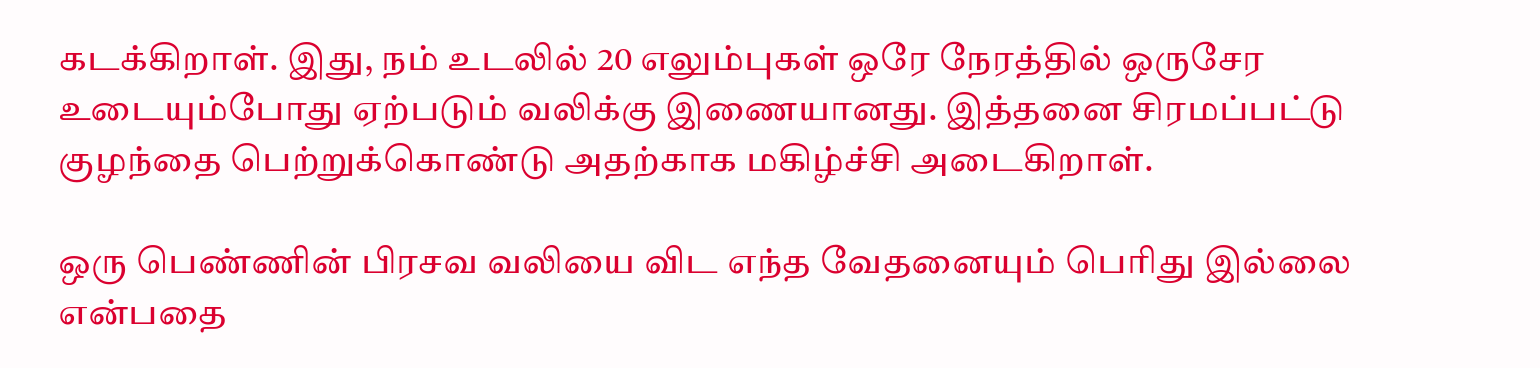கடக்கிறாள். இது, நம் உடலில் 20 எலும்புகள் ஒரே நேரத்தில் ஒருசேர உடையும்போது ஏற்படும் வலிக்கு இணையானது. இத்தனை சிரமப்பட்டு குழந்தை பெற்றுக்கொண்டு அதற்காக மகிழ்ச்சி அடைகிறாள்.

ஒரு பெண்ணின் பிரசவ வலியை விட எந்த வேதனையும் பெரிது இல்லை என்பதை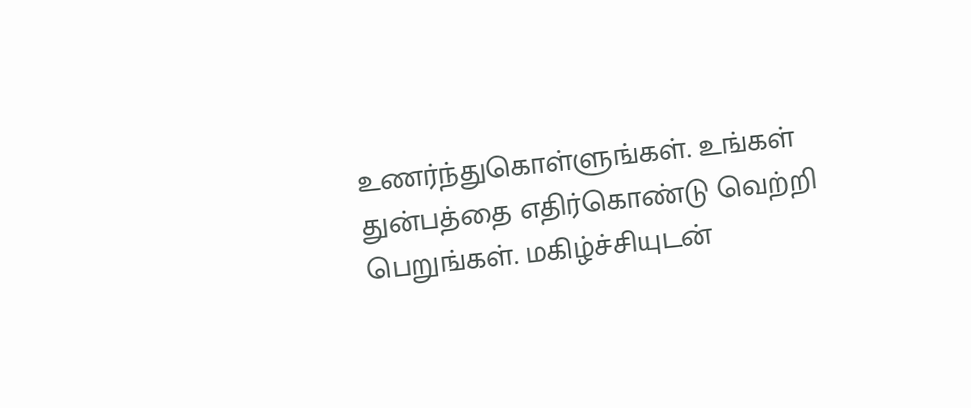உணர்ந்துகொள்ளுங்கள். உங்கள் துன்பத்தை எதிர்கொண்டு வெற்றி பெறுங்கள். மகிழ்ச்சியுடன்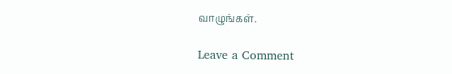வாழுங்கள்.

Leave a Comment